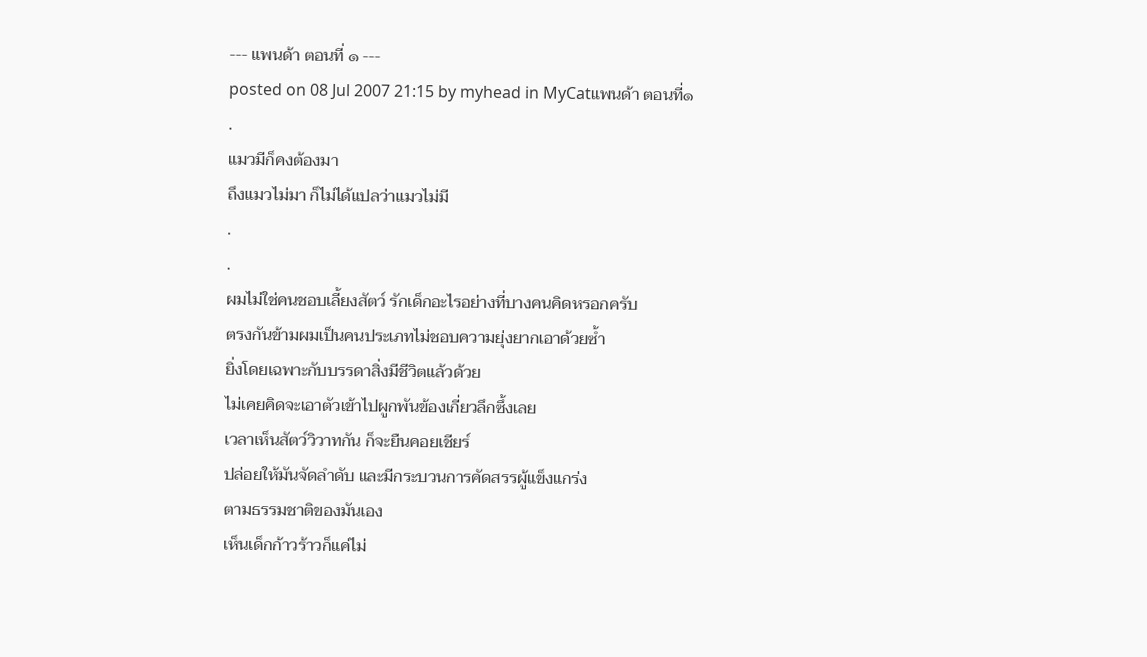--- แพนด้า ตอนที่ ๑ ---
posted on 08 Jul 2007 21:15 by myhead in MyCatแพนด้า ตอนที่๑
.
แมวมีก็คงต้องมา
ถึงแมวไม่มา ก็ไม่ได้แปลว่าแมวไม่มี
.
.
ผมไม่ใช่คนชอบเลี้ยงสัตว์ รักเด็กอะไรอย่างที่บางคนคิดหรอกครับ
ตรงกันข้ามผมเป็นคนประเภทไม่ชอบความยุ่งยากเอาด้วยซ้ำ
ยิ่งโดยเฉพาะกับบรรดาสิ่งมีชีวิตแล้วด้วย
ไม่เคยคิดจะเอาตัวเข้าไปผูกพันข้องเกี่ยวลึกซึ้งเลย
เวลาเห็นสัตว์วิวาทกัน ก็จะยืนคอยเชียร์
ปล่อยให้มันจัดลำดับ และมีกระบวนการคัดสรรผู้แข็งแกร่ง
ตามธรรมชาติของมันเอง
เห็นเด็กก้าวร้าวก็แค่ไม่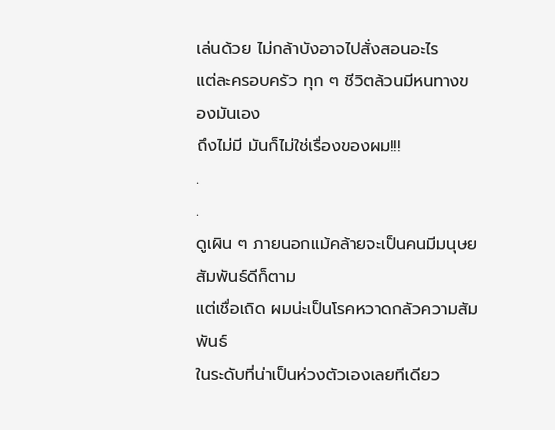เล่นด้วย ไม่กล้าบังอาจไปสั่งสอนอะไร
แต่ละครอบครัว ทุก ๆ ชีวิตล้วนมีหนทางของมันเอง
ถึงไม่มี มันก็ไม่ใช่เรื่องของผม!!!
.
.
ดูเผิน ๆ ภายนอกแม้คล้ายจะเป็นคนมีมนุษยสัมพันธ์ดีก็ตาม
แต่เชื่อเถิด ผมน่ะเป็นโรคหวาดกลัวความสัมพันธ์
ในระดับที่น่าเป็นห่วงตัวเองเลยทีเดียว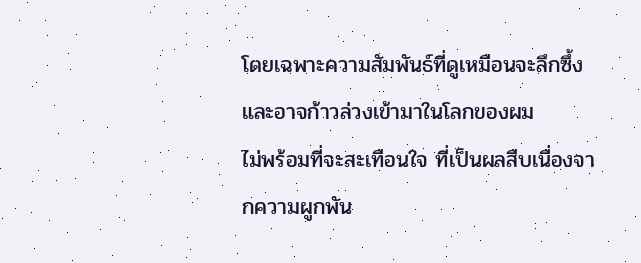โดยเฉพาะความสัมพันธ์ที่ดูเหมือนจะลึกซึ้ง
และอาจก้าวล่วงเข้ามาในโลกของผม
ไม่พร้อมที่จะสะเทือนใจ ที่เป็นผลสืบเนื่องจากความผูกพัน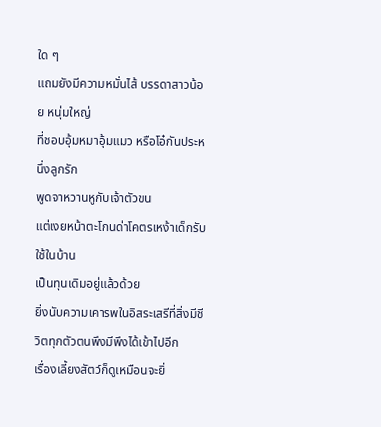ใด ๆ
แถมยังมีความหมั่นไส้ บรรดาสาวน้อย หนุ่มใหญ่
ที่ชอบอุ้มหมาอุ้มแมว หรือโอ๋กันประหนึ่งลูกรัก
พูดจาหวานหูกับเจ้าตัวขน
แต่เงยหน้าตะโกนด่าโคตรเหง้าเด็กรับใช้ในบ้าน
เป็นทุนเดิมอยู่แล้วด้วย
ยิ่งนับความเคารพในอิสระเสรีที่สิ่งมีชีวิตทุกตัวตนพึงมีพึงได้เข้าไปอีก
เรื่องเลี้ยงสัตว์ก็ดูเหมือนจะยิ่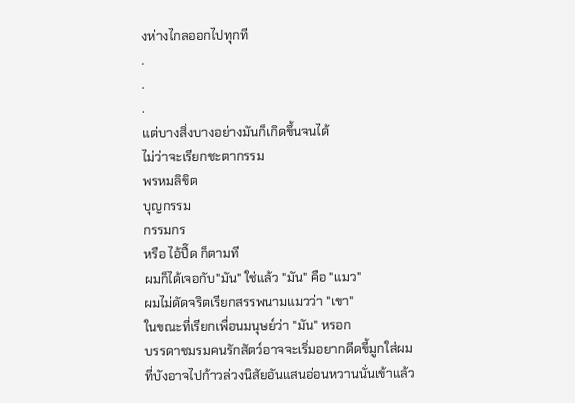งห่างไกลออกไปทุกที
.
.
.
แต่บางสิ่งบางอย่างมันก็เกิดขึ้นจนได้
ไม่ว่าจะเรียกชะตากรรม
พรหมลิขิต
บุญกรรม
กรรมกร
หรือ ไอ้ปื๊ด ก็ตามที
ผมก็ได้เจอกับ"มัน" ใช่แล้ว "มัน" คือ "แมว"
ผมไม่ดัดจริตเรียกสรรพนามแมวว่า "เขา"
ในขณะที่เรียกเพื่อนมนุษย์ว่า "มัน" หรอก
บรรดาชมรมคนรักสัตว์อาจจะเริ่มอยากดีดขี้มูกใส่ผม
ที่บังอาจไปก้าวล่วงนิสัยอันแสนอ่อนหวานนั่นเข้าแล้ว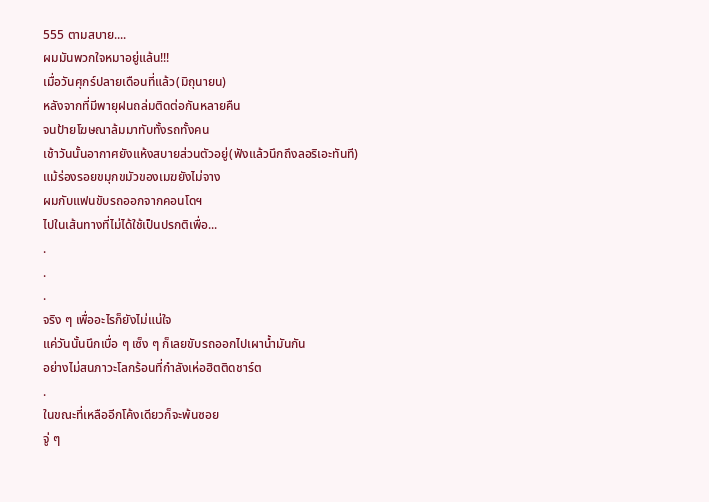555 ตามสบาย....
ผมมันพวกใจหมาอยู่แล้น!!!
เมื่อวันศุกร์ปลายเดือนที่แล้ว(มิถุนายน)
หลังจากที่มีพายุฝนถล่มติดต่อกันหลายคืน
จนป้ายโฆษณาล้มมาทับทั้งรถทั้งคน
เช้าวันนั้นอากาศยังแห้งสบายส่วนตัวอยู่(ฟังแล้วนึกถึงลอริเอะทันที)
แม้ร่องรอยขมุกขมัวของเมฆยังไม่จาง
ผมกับแฟนขับรถออกจากคอนโดฯ
ไปในเส้นทางที่ไม่ได้ใช้เป็นปรกติเพื่อ...
.
.
.
จริง ๆ เพื่ออะไรก็ยังไม่แน่ใจ
แค่วันนั้นนึกเบื่อ ๆ เซ็ง ๆ ก็เลยขับรถออกไปเผาน้ำมันกัน
อย่างไม่สนภาวะโลกร้อนที่กำลังเห่อฮิตติดชาร์ต
.
ในขณะที่เหลืออีกโค้งเดียวก็จะพ้นซอย
จู่ ๆ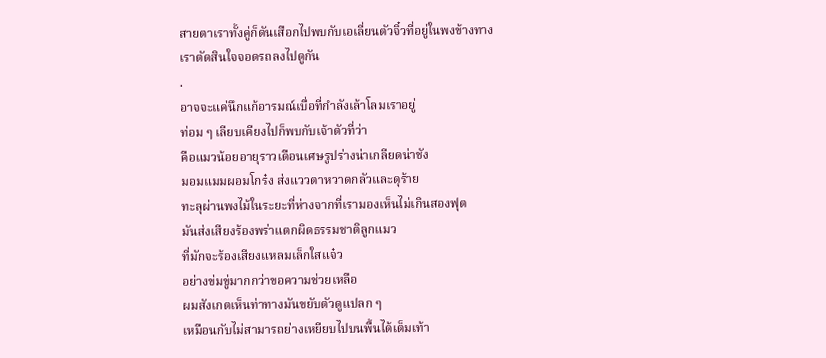สายตาเราทั้งคู่ก็ดันเสือกไปพบกับเอเลี่ยนตัวจิ๋วที่อยู่ในพงข้างทาง
เราตัดสินใจจอดรถลงไปดูกัน
.
อาจจะแค่นึกแก้อารมณ์เบื่อที่กำลังเล้าโลมเราอยู่
ท่อม ๆ เลียบเคียงไปก็พบกับเจ้าตัวที่ว่า
คือแมวน้อยอายุราวเดือนเศษรูปร่างน่าเกลียดน่าชัง
มอมแมมผอมโกร๋ง ส่งแววตาหวาดกลัวและดุร้าย
ทะลุผ่านพงไม้ในระยะที่ห่างจากที่เรามองเห็นไม่เกินสองฟุต
มันส่งเสียงร้องพร่าแตกผิดธรรมชาติลูกแมว
ที่มักจะร้องเสียงแหลมเล็กใสแจ๋ว
อย่างข่มขู่มากกว่าขอความช่วยเหลือ
ผมสังเกตเห็นท่าทางมันขยับตัวดูแปลก ๆ
เหมือนกับไม่สามารถย่างเหยียบไปบนพื้นได้เต็มเท้า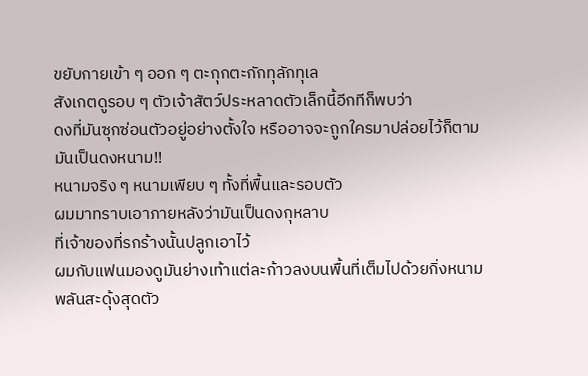ขยับกายเข้า ๆ ออก ๆ ตะกุกตะกักทุลักทุเล
สังเกตดูรอบ ๆ ตัวเจ้าสัตว์ประหลาดตัวเล็กนี้อีกทีก็พบว่า
ดงที่มันซุกซ่อนตัวอยู่อย่างตั้งใจ หรืออาจจะถูกใครมาปล่อยไว้ก็ตาม
มันเป็นดงหนาม!!
หนามจริง ๆ หนามเพียบ ๆ ทั้งที่พื้นและรอบตัว
ผมมาทราบเอาภายหลังว่ามันเป็นดงกุหลาบ
ที่เจ้าของที่รกร้างนั้นปลูกเอาไว้
ผมกับแฟนมองดูมันย่างเท้าแต่ละก้าวลงบนพื้นที่เต็มไปด้วยกิ่งหนาม
พลันสะดุ้งสุดตัว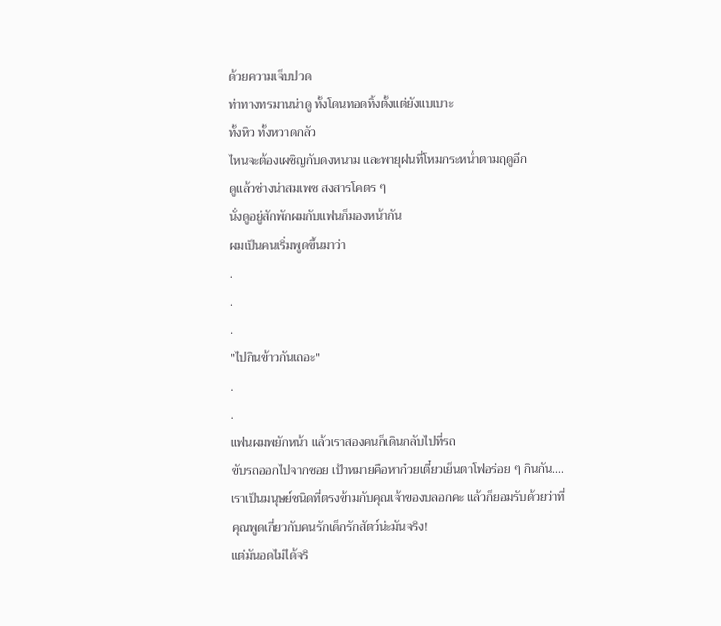ด้วยความเจ็บปวด
ท่าทางทรมานน่าดู ทั้งโดนทอดทิ้งตั้งแต่ยังแบเบาะ
ทั้งหิว ทั้งหวาดกลัว
ไหนจะต้องเผชิญกับดงหนาม และพายุฝนที่โหมกระหน่ำตามฤดูอีก
ดูแล้วช่างน่าสมเพช สงสารโคตร ๆ
นั่งดูอยู่สักพักผมกับแฟนก็มองหน้ากัน
ผมเป็นคนเริ่มพูดขึ้นมาว่า
.
.
.
"ไปกินข้าวกันเถอะ"
.
.
แฟนผมพยักหน้า แล้วเราสองคนก็เดินกลับไปที่รถ
ขับรถออกไปจากซอย เป้าหมายคือหาก๋วยเตี๋ยวเย็นตาโฟอร่อย ๆ กินกัน....
เราเป็นมนุษย์ชนิดที่ตรงข้ามกับคุณเจ้าของบลอกคะ แล้วก็ยอมรับด้วยว่าที่คุณพูดเกี่ยวกับคนรักเด็กรักสัตว์น่ะมันจริง!
แต่มันอดไม่ได้จริ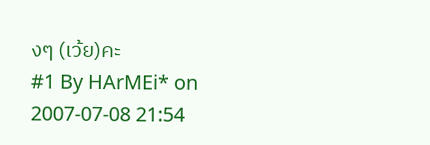งๆ (เว้ย)คะ
#1 By HArMEi* on 2007-07-08 21:54